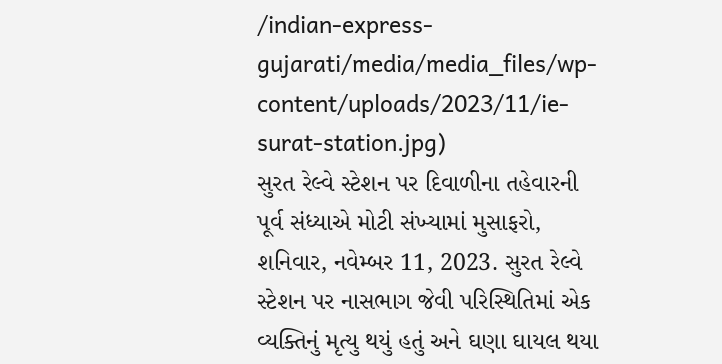/indian-express-gujarati/media/media_files/wp-content/uploads/2023/11/ie-surat-station.jpg)
સુરત રેલ્વે સ્ટેશન પર દિવાળીના તહેવારની પૂર્વ સંધ્યાએ મોટી સંખ્યામાં મુસાફરો, શનિવાર, નવેમ્બર 11, 2023. સુરત રેલ્વે સ્ટેશન પર નાસભાગ જેવી પરિસ્થિતિમાં એક વ્યક્તિનું મૃત્યુ થયું હતું અને ઘણા ઘાયલ થયા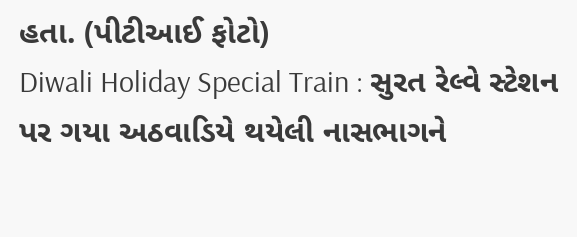હતા. (પીટીઆઈ ફોટો)
Diwali Holiday Special Train : સુરત રેલ્વે સ્ટેશન પર ગયા અઠવાડિયે થયેલી નાસભાગને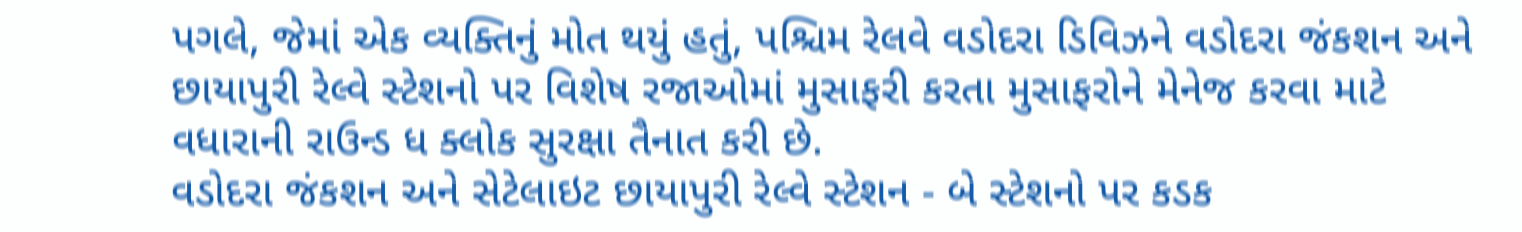પગલે, જેમાં એક વ્યક્તિનું મોત થયું હતું, પશ્ચિમ રેલવે વડોદરા ડિવિઝને વડોદરા જંકશન અને છાયાપુરી રેલ્વે સ્ટેશનો પર વિશેષ રજાઓમાં મુસાફરી કરતા મુસાફરોને મેનેજ કરવા માટે વધારાની રાઉન્ડ ધ ક્લોક સુરક્ષા તૈનાત કરી છે.
વડોદરા જંકશન અને સેટેલાઇટ છાયાપુરી રેલ્વે સ્ટેશન - બે સ્ટેશનો પર કડક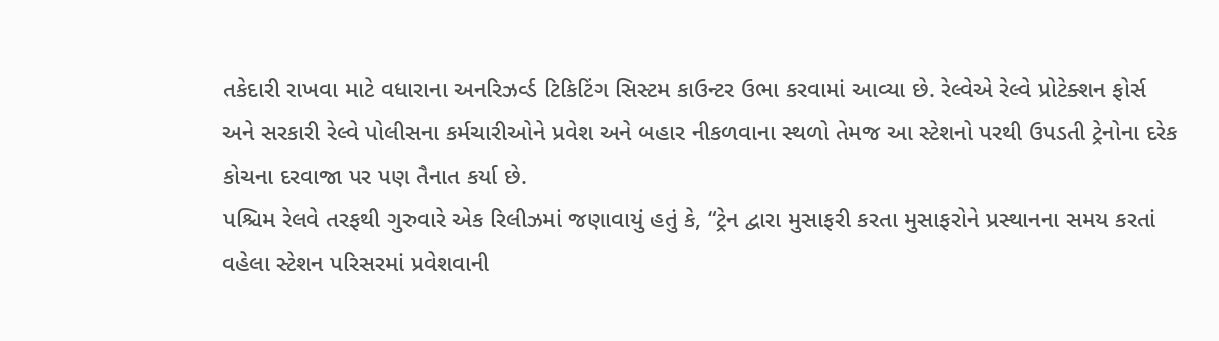તકેદારી રાખવા માટે વધારાના અનરિઝર્વ્ડ ટિકિટિંગ સિસ્ટમ કાઉન્ટર ઉભા કરવામાં આવ્યા છે. રેલ્વેએ રેલ્વે પ્રોટેક્શન ફોર્સ અને સરકારી રેલ્વે પોલીસના કર્મચારીઓને પ્રવેશ અને બહાર નીકળવાના સ્થળો તેમજ આ સ્ટેશનો પરથી ઉપડતી ટ્રેનોના દરેક કોચના દરવાજા પર પણ તૈનાત કર્યા છે.
પશ્ચિમ રેલવે તરફથી ગુરુવારે એક રિલીઝમાં જણાવાયું હતું કે, “ટ્રેન દ્વારા મુસાફરી કરતા મુસાફરોને પ્રસ્થાનના સમય કરતાં વહેલા સ્ટેશન પરિસરમાં પ્રવેશવાની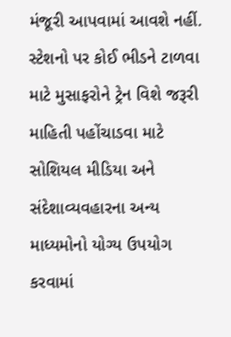મંજૂરી આપવામાં આવશે નહીં. સ્ટેશનો પર કોઈ ભીડને ટાળવા માટે મુસાફરોને ટ્રેન વિશે જરૂરી માહિતી પહોંચાડવા માટે સોશિયલ મીડિયા અને સંદેશાવ્યવહારના અન્ય માધ્યમોનો યોગ્ય ઉપયોગ કરવામાં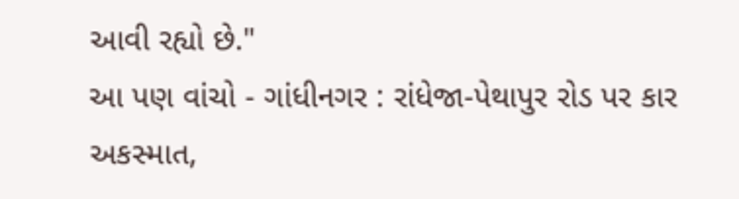આવી રહ્યો છે."
આ પણ વાંચો - ગાંધીનગર : રાંધેજા-પેથાપુર રોડ પર કાર અકસ્માત,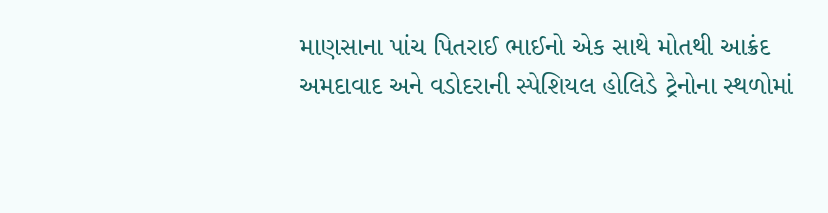માણસાના પાંચ પિતરાઈ ભાઈનો એક સાથે મોતથી આક્રંદ
અમદાવાદ અને વડોદરાની સ્પેશિયલ હોલિડે ટ્રેનોના સ્થળોમાં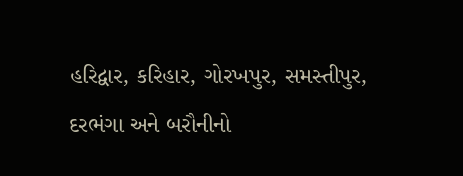હરિદ્વાર, કરિહાર, ગોરખપુર, સમસ્તીપુર, દરભંગા અને બરૌનીનો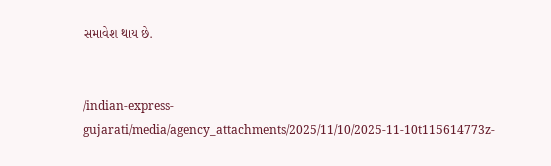સમાવેશ થાય છે.


/indian-express-gujarati/media/agency_attachments/2025/11/10/2025-11-10t115614773z-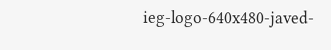ieg-logo-640x480-javed-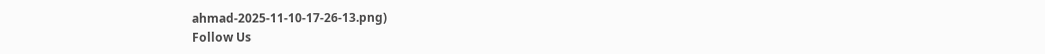ahmad-2025-11-10-17-26-13.png)
Follow Us